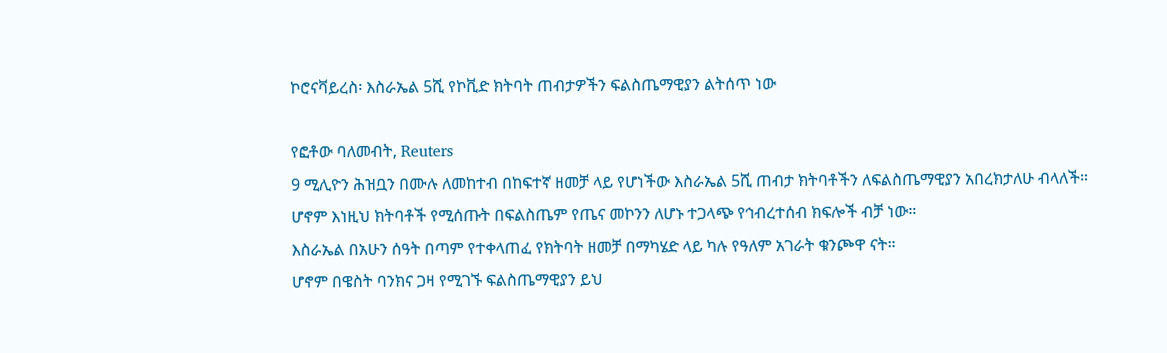ኮሮናቫይረስ፡ እስራኤል 5ሺ የኮቪድ ክትባት ጠብታዎችን ፍልስጤማዊያን ልትሰጥ ነው

የፎቶው ባለመብት, Reuters
9 ሚሊዮን ሕዝቧን በሙሉ ለመከተብ በከፍተኛ ዘመቻ ላይ የሆነችው እስራኤል 5ሺ ጠብታ ክትባቶችን ለፍልስጤማዊያን አበረክታለሁ ብላለች።
ሆኖም እነዚህ ክትባቶች የሚሰጡት በፍልስጤም የጤና መኮንን ለሆኑ ተጋላጭ የኅብረተሰብ ክፍሎች ብቻ ነው።
እስራኤል በአሁን ሰዓት በጣም የተቀላጠፈ የክትባት ዘመቻ በማካሄድ ላይ ካሉ የዓለም አገራት ቁንጮዋ ናት።
ሆኖም በዌስት ባንክና ጋዛ የሚገኙ ፍልስጤማዊያን ይህ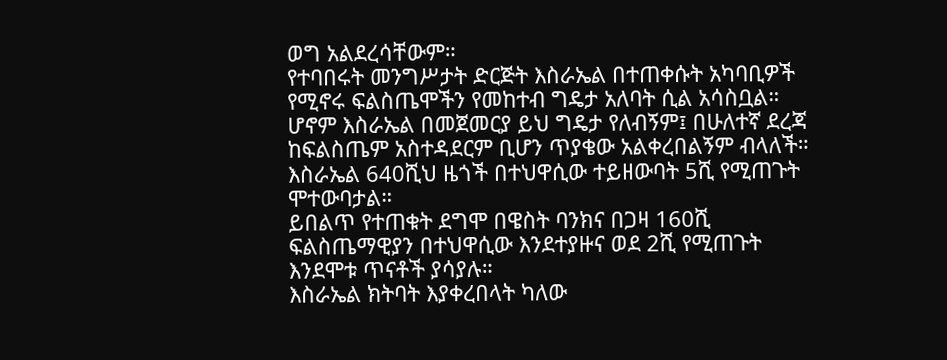ወግ አልደረሳቸውም።
የተባበሩት መንግሥታት ድርጅት እስራኤል በተጠቀሱት አካባቢዎች የሚኖሩ ፍልስጤሞችን የመከተብ ግዴታ አለባት ሲል አሳስቧል።
ሆኖም እስራኤል በመጀመርያ ይህ ግዴታ የለብኝም፤ በሁለተኛ ደረጃ ከፍልስጤም አስተዳደርም ቢሆን ጥያቄው አልቀረበልኝም ብላለች።
እስራኤል 640ሺህ ዜጎች በተህዋሲው ተይዘውባት 5ሺ የሚጠጉት ሞተውባታል።
ይበልጥ የተጠቁት ደግሞ በዌስት ባንክና በጋዛ 160ሺ ፍልስጤማዊያን በተህዋሲው እንደተያዙና ወደ 2ሺ የሚጠጉት እንደሞቱ ጥናቶች ያሳያሉ።
እስራኤል ክትባት እያቀረበላት ካለው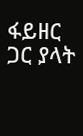ፋይዘር ጋር ያላት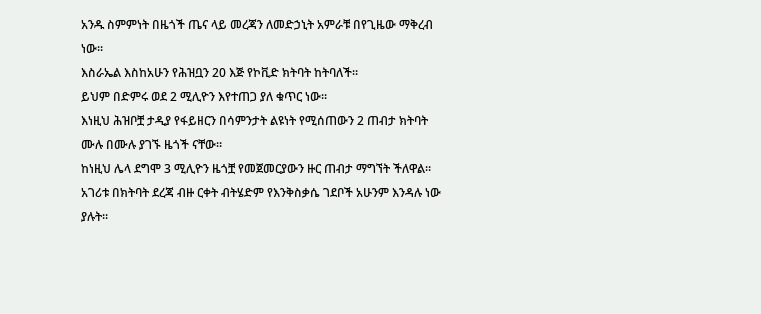አንዱ ስምምነት በዜጎች ጤና ላይ መረጃን ለመድኃኒት አምራቹ በየጊዜው ማቅረብ ነው።
እስራኤል እስከአሁን የሕዝቧን 20 እጅ የኮቪድ ክትባት ከትባለች።
ይህም በድምሩ ወደ 2 ሚሊዮን እየተጠጋ ያለ ቁጥር ነው።
እነዚህ ሕዝቦቿ ታዲያ የፋይዘርን በሳምንታት ልዩነት የሚሰጠውን 2 ጠብታ ክትባት ሙሉ በሙሉ ያገኙ ዜጎች ናቸው።
ከነዚህ ሌላ ደግሞ 3 ሚሊዮን ዜጎቿ የመጀመርያውን ዙር ጠብታ ማግኘት ችለዋል።
አገሪቱ በክትባት ደረጃ ብዙ ርቀት ብትሄድም የእንቅስቃሴ ገደቦች አሁንም እንዳሉ ነው ያሉት።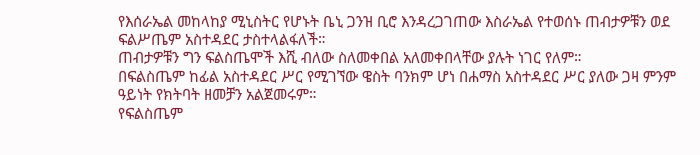የእሰራኤል መከላከያ ሚኒስትር የሆኑት ቤኒ ጋንዝ ቢሮ እንዳረጋገጠው እስራኤል የተወሰኑ ጠብታዎቹን ወደ ፍልሥጤም አስተዳደር ታስተላልፋለች።
ጠብታዎቹን ግን ፍልስጤሞች እሺ ብለው ስለመቀበል አለመቀበላቸው ያሉት ነገር የለም።
በፍልስጤም ከፊል አስተዳደር ሥር የሚገኘው ዌስት ባንክም ሆነ በሐማስ አስተዳደር ሥር ያለው ጋዛ ምንም ዓይነት የክትባት ዘመቻን አልጀመሩም።
የፍልስጤም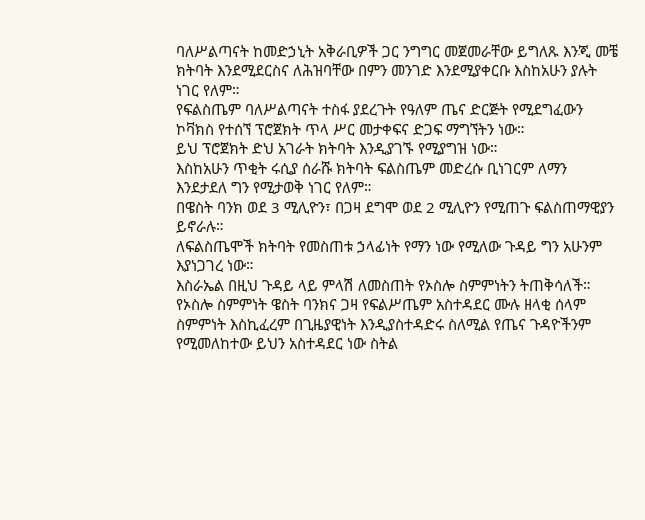ባለሥልጣናት ከመድኃኒት አቅራቢዎች ጋር ንግግር መጀመራቸው ይግለጹ እንጂ መቼ ክትባት እንደሚደርስና ለሕዝባቸው በምን መንገድ እንደሚያቀርቡ እስከአሁን ያሉት ነገር የለም።
የፍልስጤም ባለሥልጣናት ተስፋ ያደረጉት የዓለም ጤና ድርጅት የሚደግፈውን ኮቫክስ የተሰኘ ፕሮጀክት ጥላ ሥር መታቀፍና ድጋፍ ማግኘትን ነው።
ይህ ፕሮጀክት ድህ አገራት ክትባት እንዲያገኙ የሚያግዝ ነው።
እስከአሁን ጥቂት ሩሲያ ሰራሹ ክትባት ፍልስጤም መድረሱ ቢነገርም ለማን እንደታደለ ግን የሚታወቅ ነገር የለም።
በዌስት ባንክ ወደ 3 ሚሊዮን፣ በጋዛ ደግሞ ወደ 2 ሚሊዮን የሚጠጉ ፍልስጠማዊያን ይኖራሉ።
ለፍልስጤሞች ክትባት የመስጠቱ ኃላፊነት የማን ነው የሚለው ጉዳይ ግን አሁንም እያነጋገረ ነው።
እስራኤል በዚህ ጉዳይ ላይ ምላሽ ለመስጠት የኦስሎ ስምምነትን ትጠቅሳለች።
የኦስሎ ስምምነት ዌስት ባንክና ጋዛ የፍልሥጤም አስተዳደር ሙሉ ዘላቂ ሰላም ስምምነት እስኪፈረም በጊዜያዊነት እንዲያስተዳድሩ ስለሚል የጤና ጉዳዮችንም የሚመለከተው ይህን አስተዳደር ነው ስትል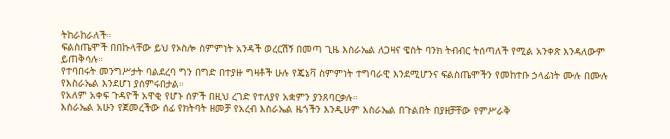ትከራከራለች።
ፍልስጤሞች በበኩላቸው ይህ የኦስሎ ስምምነት አንዳች ወረርሽኝ በመጣ ጊዜ እስራኤል ለጋዛና ዌስት ባንክ ትብብር ትሰጣለች የሚል አንቀጽ እንዳለውም ይጠቅሳሉ።
የተባበሩት መንግሥታት ባልደረባ ግን በግድ በተያዙ ግዛቶች ሁሉ የጄኔቫ ስምምነት ተግባራዊ እንደሚሆንና ፍልስጤሞችን የመከተቡ ኃላፊነት ሙሉ በሙሉ የእስራኤል እንደሆነ ያሰምሩበታል።
የአለም አቀፍ ጉዳዮች አዋቂ የሆኑ ሰዎች በዚህ ረገድ የተለያየ አቋምን ያንጸባርቃሉ።
እስራኤል አሁን የጀመረችው ሰፊ የክትባት ዘመቻ የአረብ እስራኤል ዜጎችን እንዲሁም እስራኤል በጉልበት በያዘቻቸው የምሥራቅ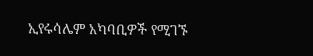ኢየሩሳሌም አካባቢዎች የሚገኙ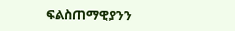ፍልስጠማዊያንን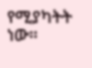የሚያካትት ነው።